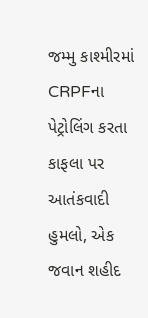જમ્મુ કાશ્મીરમાં CRPFના પેટ્રોલિંગ કરતા કાફલા પર આતંકવાદી હુમલો, એક જવાન શહીદ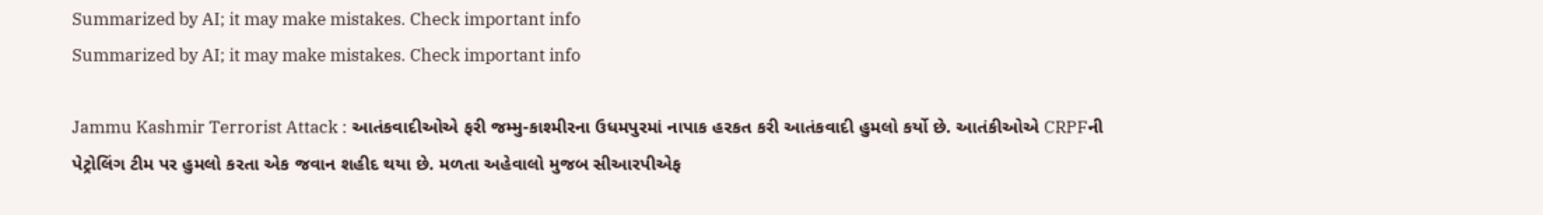Summarized by AI; it may make mistakes. Check important info
Summarized by AI; it may make mistakes. Check important info

Jammu Kashmir Terrorist Attack : આતંકવાદીઓએ ફરી જમ્મુ-કાશ્મીરના ઉધમપુરમાં નાપાક હરકત કરી આતંકવાદી હુમલો કર્યો છે. આતંકીઓએ CRPFની પેટ્રોલિંગ ટીમ પર હુમલો કરતા એક જવાન શહીદ થયા છે. મળતા અહેવાલો મુજબ સીઆરપીએફ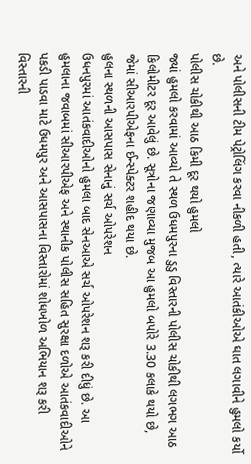અને પોલીસની ટીમ પેટ્રોલિંગ કરવા નીકળી હતી, ત્યારે આતંકીઓએ ઘાત લગાવીને હુમલો કર્યો છે.
પોલીસ ચોકીથી આઠ કિમી દૂર થયો હુમલો
જ્યાં હુમલો કરવામાં આવ્યો તે સ્થળ ઉધમપુરના ડુડુ વિસ્તારની પોલીસ ચોકીથી લગભગ આઠ કિલોમીટર દૂર આવેલું છે. સૂત્રોના જણાવ્યા મુજબ આ હુમલો બપોરે 3.30 કલાકે થયો છે, જેમાં સીઆરપીએફના ઈન્સ્પેક્ટર શહીદ થયા છે.
હુલના સ્થળની આસપાસ સેનાનું સર્ચ ઓપરેશન
ઉધનપુરમાં આતંકવાદીઓનો હુમલા બાદ સેનઆએ સર્ચ ઓપરેશન શરૂ કરી દીધું છે. આ હુમલાના જવાબમાં સીઆરપીએફ અને સ્થાનીક પોલીસ સહિત સુરક્ષા દળોએ આતંકવાદીઓને પકડી પાડવા માટે ઉધમપુર અને આસપાસના વિસ્તારોમાં શોધખોળ અભિયાન શરૂ કરી વિસ્તારની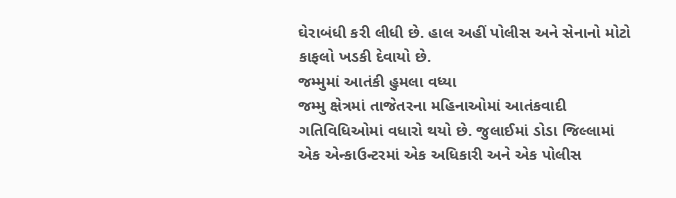ઘેરાબંધી કરી લીધી છે. હાલ અહીં પોલીસ અને સેનાનો મોટો કાફલો ખડકી દેવાયો છે.
જમ્મુમાં આતંકી હુમલા વધ્યા
જમ્મુ ક્ષેત્રમાં તાજેતરના મહિનાઓમાં આતંકવાદી ગતિવિધિઓમાં વધારો થયો છે. જુલાઈમાં ડોડા જિલ્લામાં એક એન્કાઉન્ટરમાં એક અધિકારી અને એક પોલીસ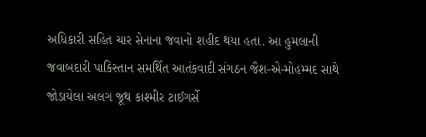અધિકારી સહિત ચાર સેનાના જવાનો શહીદ થયા હતા. આ હુમલાની જવાબદારી પાકિસ્તાન સમર્થિત આતંકવાદી સંગઠન જૈશ-એ-મોહમ્મદ સાથે જોડાયેલા અલગ જૂથ કાશ્મીર ટાઈગર્સે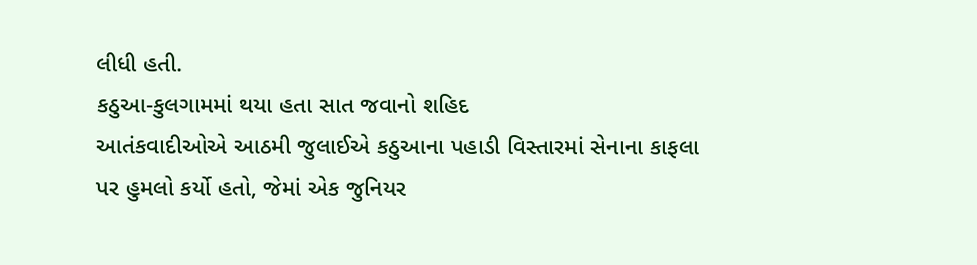લીધી હતી.
કઠુઆ-કુલગામમાં થયા હતા સાત જવાનો શહિદ
આતંકવાદીઓએ આઠમી જુલાઈએ કઠુઆના પહાડી વિસ્તારમાં સેનાના કાફલા પર હુમલો કર્યો હતો, જેમાં એક જુનિયર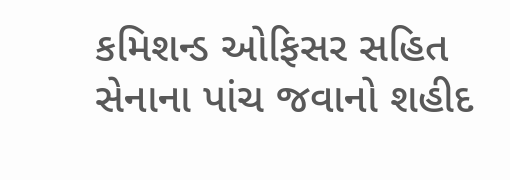કમિશન્ડ ઓફિસર સહિત સેનાના પાંચ જવાનો શહીદ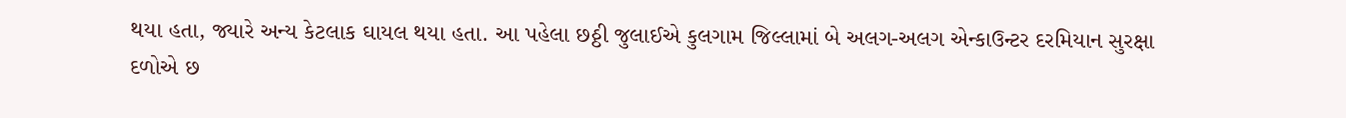થયા હતા, જ્યારે અન્ય કેટલાક ઘાયલ થયા હતા. આ પહેલા છઠ્ઠી જુલાઈએ કુલગામ જિલ્લામાં બે અલગ-અલગ એન્કાઉન્ટર દરમિયાન સુરક્ષા દળોએ છ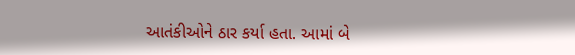આતંકીઓને ઠાર કર્યા હતા. આમાં બે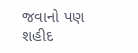જવાનો પણ શહીદ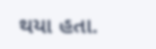થયા હતા.